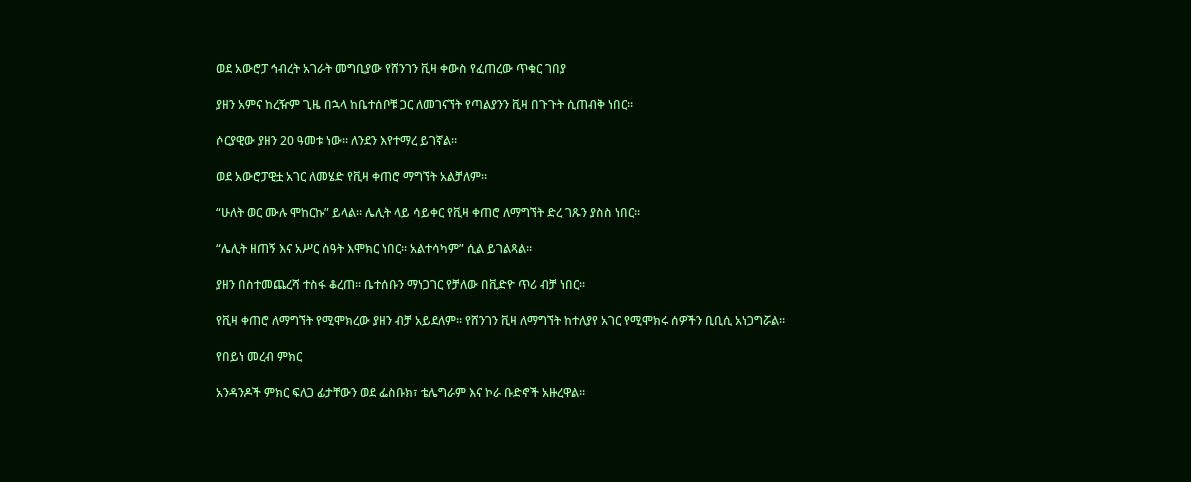ወደ አውሮፓ ኅብረት አገራት መግቢያው የሸንገን ቪዛ ቀውስ የፈጠረው ጥቁር ገበያ

ያዘን አምና ከረዥም ጊዜ በኋላ ከቤተሰቦቹ ጋር ለመገናኘት የጣልያንን ቪዛ በጉጉት ሲጠብቅ ነበር።

ሶርያዊው ያዘን 20 ዓመቱ ነው። ለንደን እየተማረ ይገኛል።

ወደ አውሮፓዊቷ አገር ለመሄድ የቪዛ ቀጠሮ ማግኘት አልቻለም።

“ሁለት ወር ሙሉ ሞከርኩ” ይላል። ሌሊት ላይ ሳይቀር የቪዛ ቀጠሮ ለማግኘት ድረ ገጹን ያስስ ነበር።

“ሌሊት ዘጠኝ እና አሥር ሰዓት እሞክር ነበር። አልተሳካም” ሲል ይገልጻል።

ያዘን በስተመጨረሻ ተስፋ ቆረጠ። ቤተሰቡን ማነጋገር የቻለው በቪድዮ ጥሪ ብቻ ነበር።

የቪዛ ቀጠሮ ለማግኘት የሚሞክረው ያዘን ብቻ አይደለም። የሸንገን ቪዛ ለማግኘት ከተለያየ አገር የሚሞክሩ ሰዎችን ቢቢሲ አነጋግሯል።

የበይነ መረብ ምክር

አንዳንዶች ምክር ፍለጋ ፊታቸውን ወደ ፌስቡክ፣ ቴሌግራም እና ኮራ ቡድኖች አዙረዋል።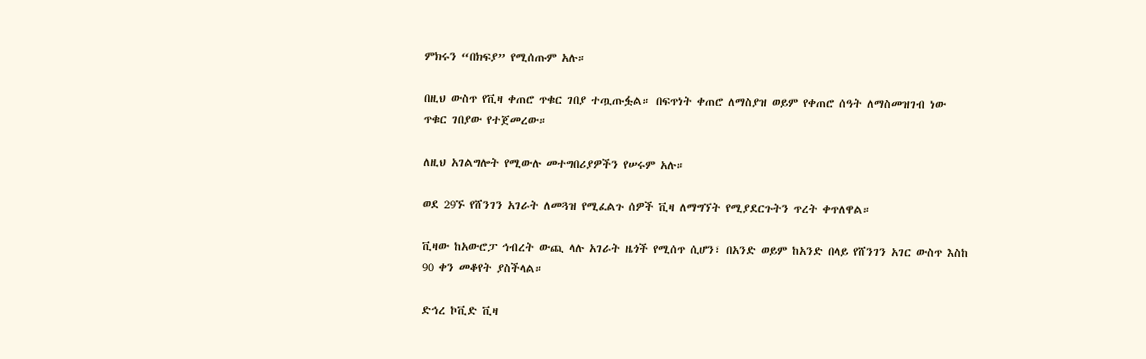ምክሩን “በክፍያ” የሚሰጡም አሉ።

በዚህ ውስጥ የቪዛ ቀጠሮ ጥቁር ገበያ ተጧጡፏል። በፍጥነት ቀጠሮ ለማስያዝ ወይም የቀጠሮ ሰዓት ለማስመዝገብ ነው ጥቁር ገበያው የተጀመረው።

ለዚህ አገልግሎት የሚውሉ መተግበሪያዎችን የሠሩም አሉ።

ወደ 29ኙ የሸንገን አገራት ለመጓዝ የሚፈልጉ ሰዎች ቪዛ ለማግኘት የሚያደርጉትን ጥረት ቀጥለዋል።

ቪዛው ከአውሮፓ ኅብረት ውጪ ላሉ አገራት ዜጎች የሚሰጥ ሲሆን፣ በአንድ ወይም ከአንድ በላይ የሸንገን አገር ውስጥ እስከ 90 ቀን መቆየት ያስችላል።

ድኅረ ኮቪድ ቪዛ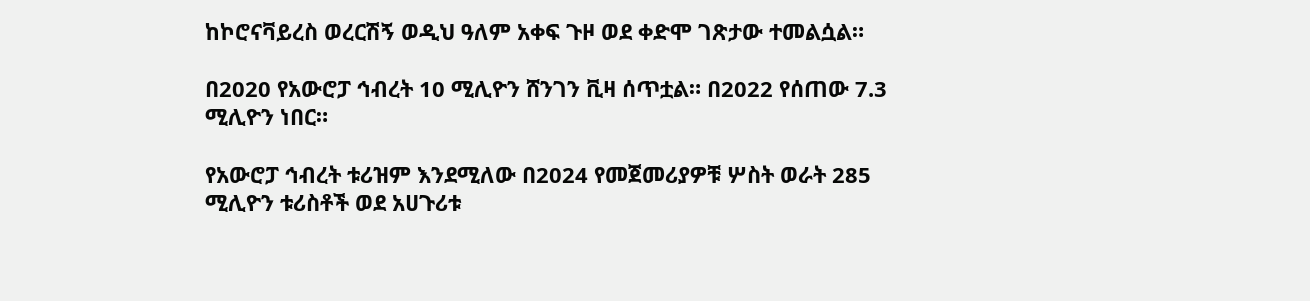ከኮሮናቫይረስ ወረርሽኝ ወዲህ ዓለም አቀፍ ጉዞ ወደ ቀድሞ ገጽታው ተመልሷል።

በ2020 የአውሮፓ ኅብረት 10 ሚሊዮን ሸንገን ቪዛ ሰጥቷል። በ2022 የሰጠው 7.3 ሚሊዮን ነበር።

የአውሮፓ ኅብረት ቱሪዝም እንደሚለው በ2024 የመጀመሪያዎቹ ሦስት ወራት 285 ሚሊዮን ቱሪስቶች ወደ አሀጉሪቱ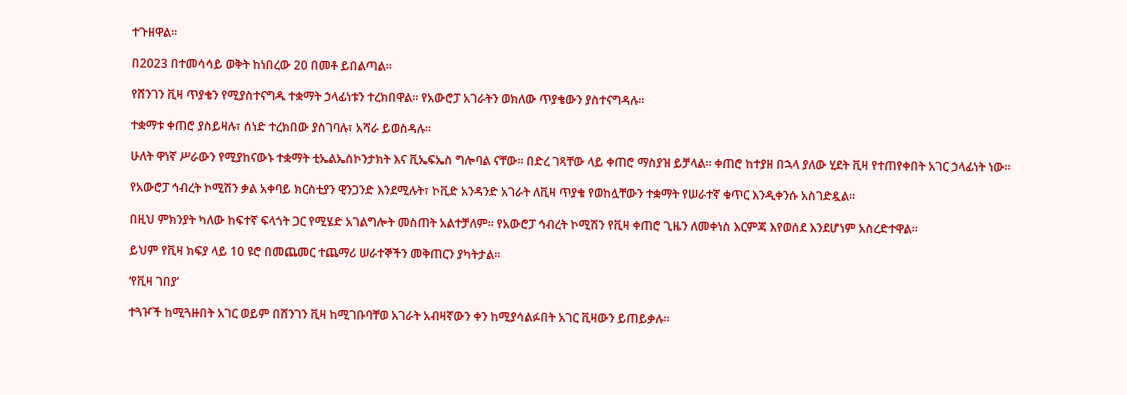ተጉዘዋል።

በ2023 በተመሳሳይ ወቅት ከነበረው 20 በመቶ ይበልጣል።

የሸንገን ቪዛ ጥያቄን የሚያስተናግዱ ተቋማት ኃላፊነቱን ተረክበዋል። የአውሮፓ አገራትን ወክለው ጥያቄውን ያስተናግዳሉ።

ተቋማቱ ቀጠሮ ያስይዛሉ፣ ሰነድ ተረክበው ያስገባሉ፣ አሻራ ይወስዳሉ።

ሁለት ዋነኛ ሥራውን የሚያከናውኑ ተቋማት ቲኤልኤስኮንታክት እና ቪኤፍኤስ ግሎባል ናቸው። በድረ ገጻቸው ላይ ቀጠሮ ማስያዝ ይቻላል። ቀጠሮ ከተያዘ በኋላ ያለው ሂደት ቪዛ የተጠየቀበት አገር ኃላፊነት ነው።

የአውሮፓ ኅብረት ኮሚሽን ቃል አቀባይ ክርስቲያን ዊንጋንድ እንደሚሉት፣ ኮቪድ አንዳንድ አገራት ለቪዛ ጥያቄ የወከሏቸውን ተቋማት የሠራተኛ ቁጥር እንዲቀንሱ አስገድዷል።

በዚህ ምክንያት ካለው ከፍተኛ ፍላጎት ጋር የሚሄድ አገልግሎት መስጠት አልተቻለም። የአውሮፓ ኅብረት ኮሚሽን የቪዛ ቀጠሮ ጊዜን ለመቀነስ እርምጃ እየወሰደ እንደሆነም አስረድተዋል።

ይህም የቪዛ ክፍያ ላይ 10 ዩሮ በመጨመር ተጨማሪ ሠራተኞችን መቅጠርን ያካትታል።

‘የቪዛ ገበያ’

ተጓዦች ከሚጓዙበት አገር ወይም በሸንገን ቪዛ ከሚገቡባቸወ አገራት አብዛኛውን ቀን ከሚያሳልፉበት አገር ቪዛውን ይጠይቃሉ።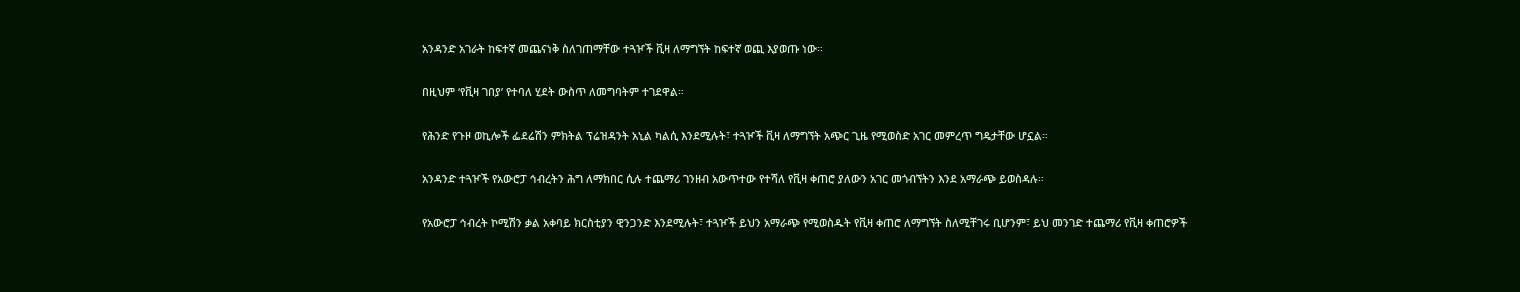አንዳንድ አገራት ከፍተኛ መጨናነቅ ስለገጠማቸው ተጓዦች ቪዛ ለማግኘት ከፍተኛ ወጪ እያወጡ ነው።

በዚህም ‘የቪዛ ገበያ’ የተባለ ሂደት ውስጥ ለመግባትም ተገደዋል።

የሕንድ የጉዞ ወኪሎች ፌደሬሽን ምክትል ፕሬዝዳንት አኒል ካልሲ እንደሚሉት፣ ተጓዦች ቪዛ ለማግኘት አጭር ጊዜ የሚወስድ አገር መምረጥ ግዴታቸው ሆኗል።

አንዳንድ ተጓዦች የአውሮፓ ኅብረትን ሕግ ለማክበር ሲሉ ተጨማሪ ገንዘብ አውጥተው የተሻለ የቪዛ ቀጠሮ ያለውን አገር መጎብኘትን እንደ አማራጭ ይወስዳሉ።

የአውሮፓ ኅብረት ኮሚሽን ቃል አቀባይ ክርስቲያን ዊንጋንድ እንደሚሉት፣ ተጓዦች ይህን አማራጭ የሚወስዱት የቪዛ ቀጠሮ ለማግኘት ስለሚቸገሩ ቢሆንም፣ ይህ መንገድ ተጨማሪ የቪዛ ቀጠሮዎች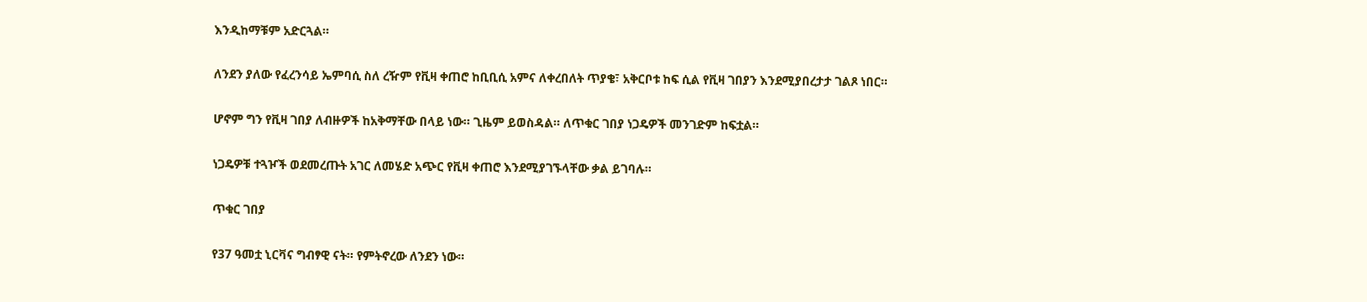እንዲከማቹም አድርጓል።

ለንደን ያለው የፈረንሳይ ኤምባሲ ስለ ረዥም የቪዛ ቀጠሮ ከቢቢሲ አምና ለቀረበለት ጥያቄ፣ አቅርቦቱ ከፍ ሲል የቪዛ ገበያን እንደሚያበረታታ ገልጾ ነበር።

ሆኖም ግን የቪዛ ገበያ ለብዙዎች ከአቅማቸው በላይ ነው። ጊዜም ይወስዳል። ለጥቁር ገበያ ነጋዴዎች መንገድም ከፍቷል።

ነጋዴዎቹ ተጓዦች ወደመረጡት አገር ለመሄድ አጭር የቪዛ ቀጠሮ እንደሚያገኙላቸው ቃል ይገባሉ።

ጥቁር ገበያ

የ37 ዓመቷ ኒርቫና ግብፃዊ ናት። የምትኖረው ለንደን ነው።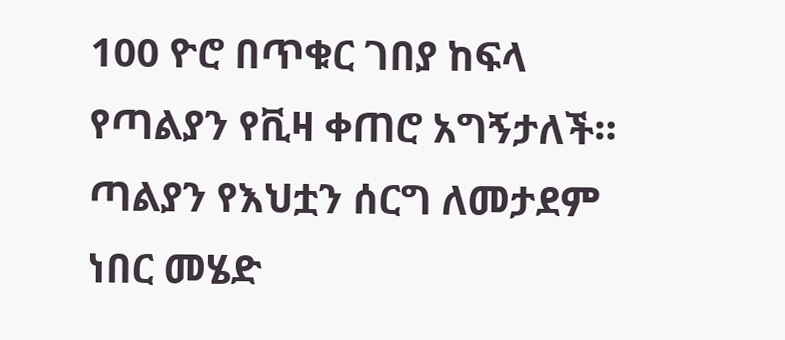100 ዮሮ በጥቁር ገበያ ከፍላ የጣልያን የቪዛ ቀጠሮ አግኝታለች። ጣልያን የእህቷን ሰርግ ለመታደም ነበር መሄድ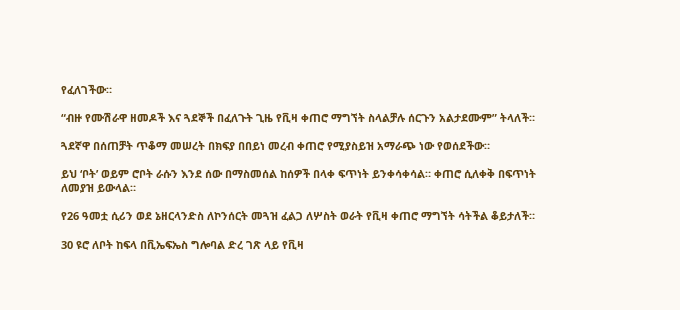የፈለገችው።

“ብዙ የሙሽራዋ ዘመዶች እና ጓደኞች በፈለጉት ጊዜ የቪዛ ቀጠሮ ማግኘት ስላልቻሉ ሰርጉን አልታደሙም” ትላለች።

ጓደኛዋ በሰጠቻት ጥቆማ መሠረት በክፍያ በበይነ መረብ ቀጠሮ የሚያስይዝ አማራጭ ነው የወሰደችው።

ይህ ‘ቦት’ ወይም ሮቦት ራሱን እንደ ሰው በማስመሰል ከሰዎች በላቀ ፍጥነት ይንቀሳቀሳል። ቀጠሮ ሲለቀቅ በፍጥነት ለመያዝ ይውላል።

የ26 ዓመቷ ሲሪን ወደ ኔዘርላንድስ ለኮንሰርት መጓዝ ፈልጋ ለሦስት ወራት የቪዛ ቀጠሮ ማግኘት ሳትችል ቆይታለች።

30 ዩሮ ለቦት ከፍላ በቪኤፍኤስ ግሎባል ድረ ገጽ ላይ የቪዛ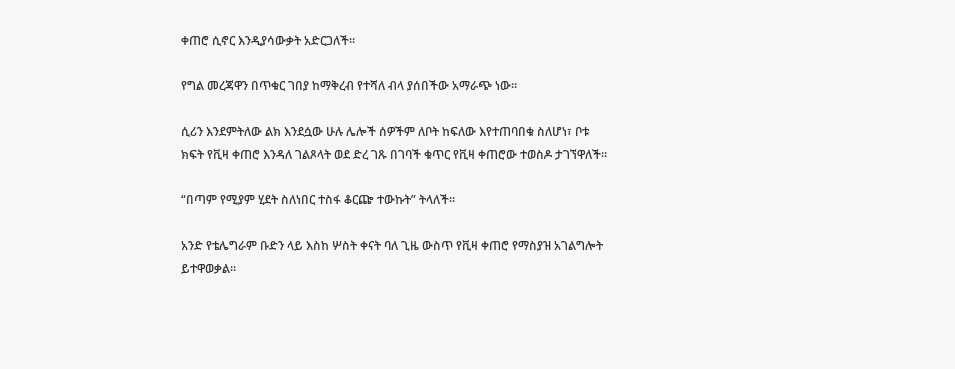ቀጠሮ ሲኖር እንዲያሳውቃት አድርጋለች።

የግል መረጃዋን በጥቁር ገበያ ከማቅረብ የተሻለ ብላ ያሰበችው አማራጭ ነው።

ሲሪን እንደምትለው ልክ እንደሷው ሁሉ ሌሎች ሰዎችም ለቦት ከፍለው እየተጠባበቁ ስለሆነ፣ ቦቱ ክፍት የቪዛ ቀጠሮ እንዳለ ገልጾላት ወደ ድረ ገጹ በገባች ቁጥር የቪዛ ቀጠሮው ተወስዶ ታገኘዋለች።

“በጣም የሚያም ሂደት ስለነበር ተስፋ ቆርጬ ተውኩት” ትላለች።

አንድ የቴሌግራም ቡድን ላይ እስከ ሦስት ቀናት ባለ ጊዜ ውስጥ የቪዛ ቀጠሮ የማስያዝ አገልግሎት ይተዋወቃል።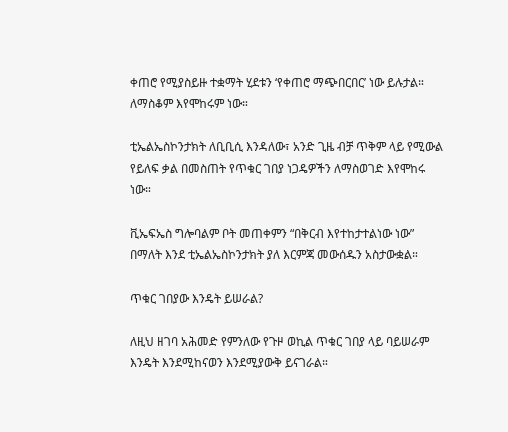ቀጠሮ የሚያስይዙ ተቋማት ሂደቱን ‘የቀጠሮ ማጭበርበር’ ነው ይሉታል። ለማስቆም እየሞከሩም ነው።

ቲኤልኤስኮንታክት ለቢቢሲ እንዳለው፣ አንድ ጊዜ ብቻ ጥቅም ላይ የሚውል የይለፍ ቃል በመስጠት የጥቁር ገበያ ነጋዴዎችን ለማስወገድ እየሞከሩ ነው።

ቪኤፍኤስ ግሎባልም ቦት መጠቀምን “በቅርብ እየተከታተልነው ነው” በማለት እንደ ቲኤልኤስኮንታክት ያለ እርምጃ መውሰዱን አስታውቋል።

ጥቁር ገበያው እንዴት ይሠራል?

ለዚህ ዘገባ አሕመድ የምንለው የጉዞ ወኪል ጥቁር ገበያ ላይ ባይሠራም እንዴት እንደሚከናወን እንደሚያውቅ ይናገራል።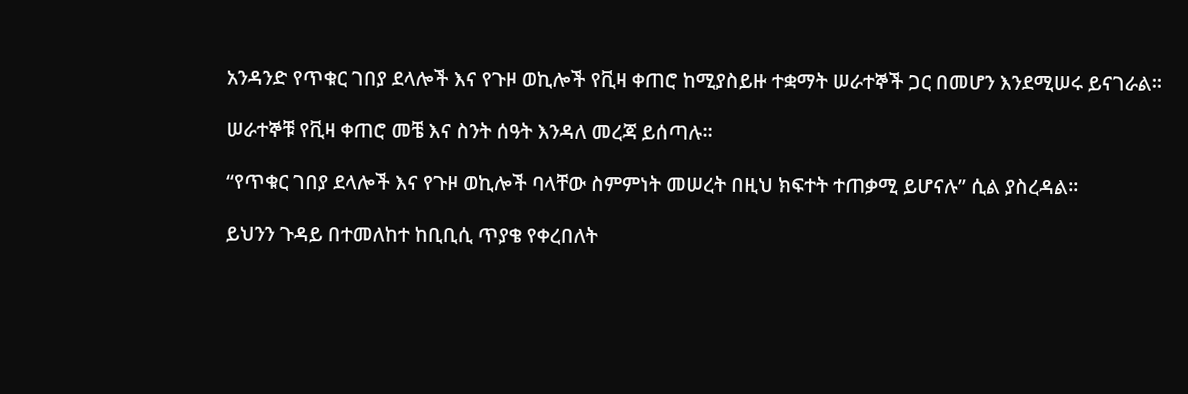አንዳንድ የጥቁር ገበያ ደላሎች እና የጉዞ ወኪሎች የቪዛ ቀጠሮ ከሚያስይዙ ተቋማት ሠራተኞች ጋር በመሆን እንደሚሠሩ ይናገራል።

ሠራተኞቹ የቪዛ ቀጠሮ መቼ እና ስንት ሰዓት እንዳለ መረጃ ይሰጣሉ።

“የጥቁር ገበያ ደላሎች እና የጉዞ ወኪሎች ባላቸው ስምምነት መሠረት በዚህ ክፍተት ተጠቃሚ ይሆናሉ” ሲል ያስረዳል።

ይህንን ጉዳይ በተመለከተ ከቢቢሲ ጥያቄ የቀረበለት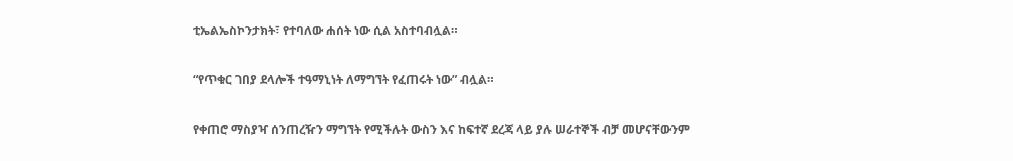ቲኤልኤስኮንታክት፣ የተባለው ሐሰት ነው ሲል አስተባብሏል።

“የጥቁር ገበያ ደላሎች ተዓማኒነት ለማግኘት የፈጠሩት ነው” ብሏል።

የቀጠሮ ማስያዣ ሰንጠረዥን ማግኘት የሚችሉት ውስን እና ከፍተኛ ደረጃ ላይ ያሉ ሠራተኞች ብቻ መሆናቸውንም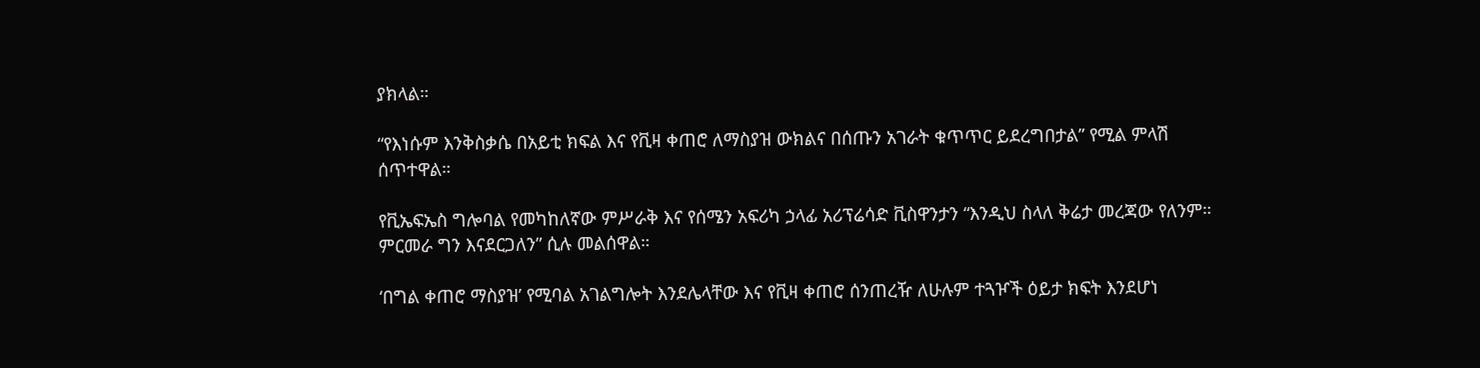ያክላል።

“የእነሱም እንቅስቃሴ በአይቲ ክፍል እና የቪዛ ቀጠሮ ለማስያዝ ውክልና በሰጡን አገራት ቁጥጥር ይደረግበታል” የሚል ምላሽ ሰጥተዋል።

የቪኤፍኤስ ግሎባል የመካከለኛው ምሥራቅ እና የሰሜን አፍሪካ ኃላፊ አሪፕሬሳድ ቪስዋንታን “እንዲህ ስላለ ቅሬታ መረጃው የለንም። ምርመራ ግን እናደርጋለን” ሲሉ መልሰዋል።

‘በግል ቀጠሮ ማስያዝ’ የሚባል አገልግሎት እንደሌላቸው እና የቪዛ ቀጠሮ ሰንጠረዥ ለሁሉም ተጓዦች ዕይታ ክፍት እንደሆነ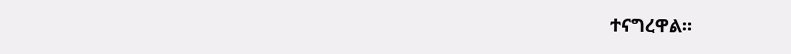ተናግረዋል።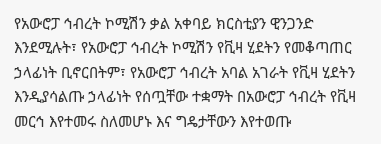የአውሮፓ ኅብረት ኮሚሽን ቃል አቀባይ ክርስቲያን ዊንጋንድ እንደሚሉት፣ የአውሮፓ ኅብረት ኮሚሽን የቪዛ ሂደትን የመቆጣጠር ኃላፊነት ቢኖርበትም፣ የአውሮፓ ኅብረት አባል አገራት የቪዛ ሂደትን እንዲያሳልጡ ኃላፊነት የሰጧቸው ተቋማት በአውሮፓ ኅብረት የቪዛ መርኅ እየተመሩ ስለመሆኑ እና ግዴታቸውን እየተወጡ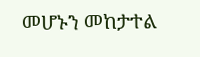መሆኑን መከታተል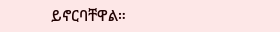ይኖርባቸዋል።